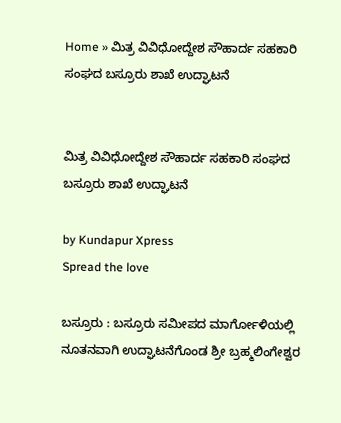Home » ಮಿತ್ರ ವಿವಿಧೋದ್ದೇಶ ಸೌಹಾರ್ದ ಸಹಕಾರಿ ಸಂಘದ ಬಸ್ರೂರು ಶಾಖೆ ಉದ್ಘಾಟನೆ


ಮಿತ್ರ ವಿವಿಧೋದ್ದೇಶ ಸೌಹಾರ್ದ ಸಹಕಾರಿ ಸಂಘದ ಬಸ್ರೂರು ಶಾಖೆ ಉದ್ಘಾಟನೆ

by Kundapur Xpress
Spread the love

ಬಸ್ರೂರು : ಬಸ್ರೂರು ಸಮೀಪದ ಮಾರ್ಗೋಳಿಯಲ್ಲಿ ನೂತನವಾಗಿ ಉದ್ಘಾಟನೆಗೊಂಡ ಶ್ರೀ ಬ್ರಹ್ಮಲಿಂಗೇಶ್ವರ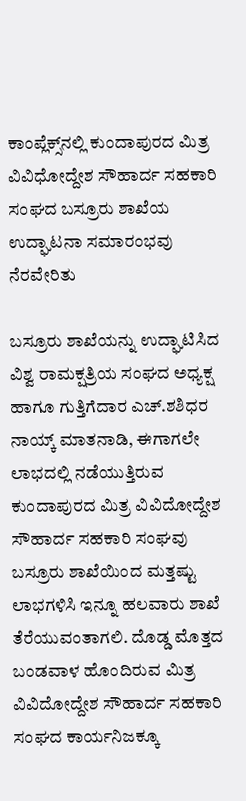ಕಾಂಪ್ಲೆಕ್ಸ್‌ನಲ್ಲಿ ಕುಂದಾಪುರದ ಮಿತ್ರ ವಿವಿಧೋದ್ದೇಶ ಸೌಹಾರ್ದ ಸಹಕಾರಿ ಸಂಘದ ಬಸ್ರೂರು ಶಾಖೆಯ ಉದ್ಘಾಟನಾ ಸಮಾರಂಭವು ನೆರವೇರಿತು

ಬಸ್ರೂರು ಶಾಖೆಯನ್ನು ಉದ್ಘಾಟಿಸಿದ ವಿಶ್ವ ರಾಮಕ್ಷತ್ರಿಯ ಸಂಘದ ಅಧ್ಯಕ್ಷ ಹಾಗೂ ಗುತ್ತಿಗೆದಾರ ಎಚ್.ಶಶಿಧರ ನಾಯ್ಕ್ ಮಾತನಾಡಿ, ಈಗಾಗಲೇ ಲಾಭದಲ್ಲಿ ನಡೆಯುತ್ತಿರುವ ಕುಂದಾಪುರದ ಮಿತ್ರ ವಿವಿದೋದ್ದೇಶ ಸೌಹಾರ್ದ ಸಹಕಾರಿ ಸಂಘವು ಬಸ್ರೂರು ಶಾಖೆಯಿಂದ ಮತ್ತಷ್ಟು ಲಾಭಗಳಿಸಿ ಇನ್ನೂ ಹಲವಾರು ಶಾಖೆ ತೆರೆಯುವಂತಾಗಲಿ. ದೊಡ್ಡ ಮೊತ್ತದ ಬಂಡವಾಳ ಹೊಂದಿರುವ ಮಿತ್ರ ವಿವಿದೋದ್ದೇಶ ಸೌಹಾರ್ದ ಸಹಕಾರಿ ಸಂಘದ ಕಾರ್ಯನಿಜಕ್ಕೂ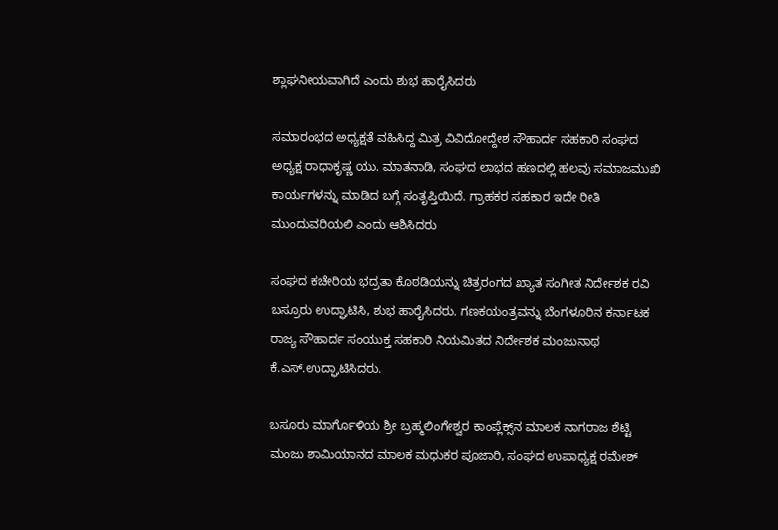ಶ್ಲಾಘನೀಯವಾಗಿದೆ ಎಂದು ಶುಭ ಹಾರೈಸಿದರು

ಸಮಾರಂಭದ ಅಧ್ಯಕ್ಷತೆ ವಹಿಸಿದ್ದ ಮಿತ್ರ ವಿವಿದೋದ್ದೇಶ ಸೌಹಾರ್ದ ಸಹಕಾರಿ ಸಂಘದ ಅಧ್ಯಕ್ಷ ರಾಧಾಕೃಷ್ಣ ಯು. ಮಾತನಾಡಿ, ಸಂಘದ ಲಾಭದ ಹಣದಲ್ಲಿ ಹಲವು ಸಮಾಜಮುಖಿ ಕಾರ್ಯಗಳನ್ನು ಮಾಡಿದ ಬಗ್ಗೆ ಸಂತೃಪ್ತಿಯಿದೆ. ಗ್ರಾಹಕರ ಸಹಕಾರ ಇದೇ ರೀತಿ ಮುಂದುವರಿಯಲಿ ಎಂದು ಆಶಿಸಿದರು

ಸಂಘದ ಕಚೇರಿಯ ಭದ್ರತಾ ಕೊಠಡಿಯನ್ನು ಚಿತ್ರರಂಗದ ಖ್ಯಾತ ಸಂಗೀತ ನಿರ್ದೇಶಕ ರವಿ ಬಸ್ರೂರು ಉದ್ಘಾಟಿಸಿ, ಶುಭ ಹಾರೈಸಿದರು. ಗಣಕಯಂತ್ರವನ್ನು ಬೆಂಗಳೂರಿನ ಕರ್ನಾಟಕ ರಾಜ್ಯ ಸೌಹಾರ್ದ ಸಂಯುಕ್ತ ಸಹಕಾರಿ ನಿಯಮಿತದ ನಿರ್ದೇಶಕ ಮಂಜುನಾಥ ಕೆ.ಎಸ್.ಉದ್ಘಾಟಿಸಿದರು.

ಬಸೂರು ಮಾರ್ಗೊಳಿಯ ಶ್ರೀ ಬ್ರಹ್ಮಲಿಂಗೇಶ್ವರ ಕಾಂಪ್ಲೆಕ್ಸ್‌ನ ಮಾಲಕ ನಾಗರಾಜ ಶೆಟ್ಟಿ ಮಂಜು ಶಾಮಿಯಾನದ ಮಾಲಕ ಮಧುಕರ ಪೂಜಾರಿ, ಸಂಘದ ಉಪಾಧ್ಯಕ್ಷ ರಮೇಶ್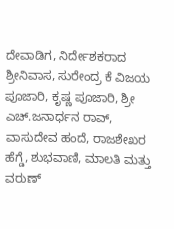ದೇವಾಡಿಗ, ನಿರ್ದೇಶಕರಾದ ಶ್ರೀನಿವಾಸ, ಸುರೇಂದ್ರ ಕೆ ವಿಜಯ ಪೂಜಾರಿ, ಕೃಷ್ಣ ಪೂಜಾರಿ, ಶ್ರೀ ಎಚ್.ಜನಾರ್ಧನ ರಾವ್, ವಾಸುದೇವ ಹಂದೆ, ರಾಜಶೇಖರ ಹೆಗ್ಡೆ, ಶುಭವಾಣಿ, ಮಾಲತಿ ಮತ್ತು ವರುಣ್‌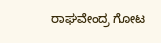ರಾಘವೇಂದ್ರ ಗೋಟ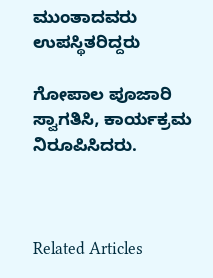ಮುಂತಾದವರು ಉಪಸ್ಥಿತರಿದ್ದರು

ಗೋಪಾಲ ಪೂಜಾರಿ ಸ್ವಾಗತಿಸಿ, ಕಾರ್ಯಕ್ರಮ ನಿರೂಪಿಸಿದರು.



Related Articles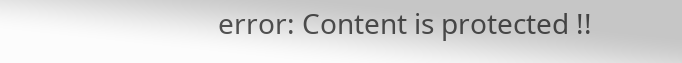error: Content is protected !!